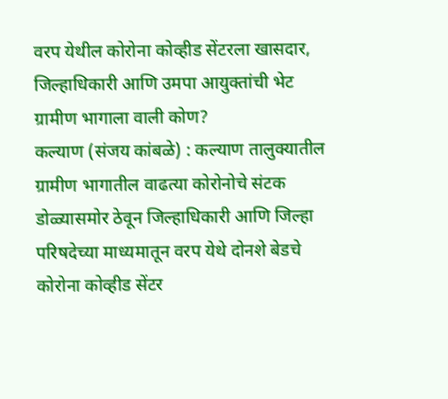वरप येथील कोरोना कोव्हीड सेंटरला खासदार, जिल्हाधिकारी आणि उमपा आयुक्तांची भेट ग्रामीण भागाला वाली कोण?
कल्याण (संजय कांबळे) : कल्याण तालुक्यातील ग्रामीण भागातील वाढत्या कोरोनोचे संटक डोळ्यासमोर ठेवून जिल्हाधिकारी आणि जिल्हा परिषदेच्या माध्यमातून वरप येथे दोनशे बेडचे कोरोना कोव्हीड सेंटर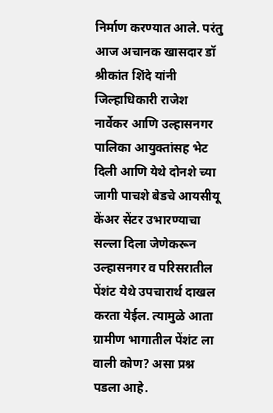निर्माण करण्यात आले. परंतु आज अचानक खासदार डॉ श्रीकांत शिंदे यांनी जिल्हाधिकारी राजेश नार्वेकर आणि उल्हासनगर पालिका आयुक्तांसह भेट दिली आणि येथे दोनशे च्या जागी पाचशे बेडचे आयसीयू केंअर सेंटर उभारण्याचा सल्ला दिला जेणेकरून उल्हासनगर व परिसरातील पेंशंट येथे उपचारार्थ दाखल करता येईल. त्यामुळे आता ग्रामीण भागातील पेंशंट ला वाली कोण? असा प्रश्न पडला आहे.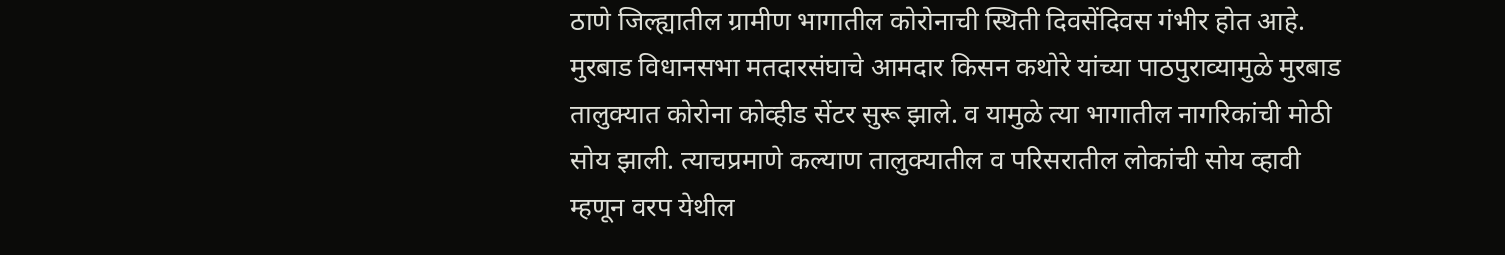ठाणे जिल्ह्यातील ग्रामीण भागातील कोरोनाची स्थिती दिवसेंदिवस गंभीर होत आहे. मुरबाड विधानसभा मतदारसंघाचे आमदार किसन कथोरे यांच्या पाठपुराव्यामुळे मुरबाड तालुक्यात कोरोना कोव्हीड सेंटर सुरू झाले. व यामुळे त्या भागातील नागरिकांची मोठी सोय झाली. त्याचप्रमाणे कल्याण तालुक्यातील व परिसरातील लोकांची सोय व्हावी म्हणून वरप येथील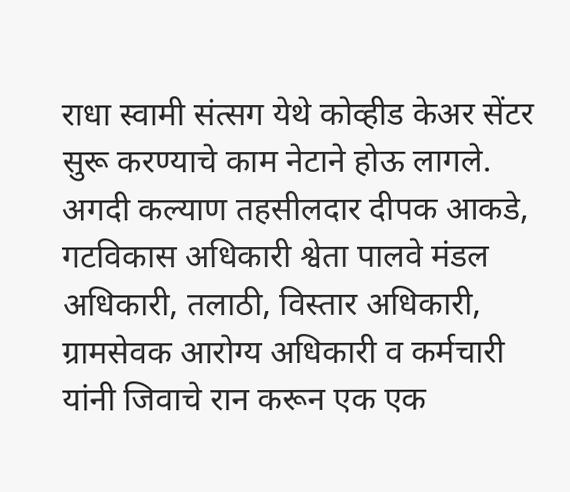राधा स्वामी संत्सग येथे कोव्हीड केअर सेंटर सुरू करण्याचे काम नेटाने होऊ लागले. अगदी कल्याण तहसीलदार दीपक आकडे, गटविकास अधिकारी श्वेता पालवे मंडल अधिकारी, तलाठी, विस्तार अधिकारी, ग्रामसेवक आरोग्य अधिकारी व कर्मचारी यांनी जिवाचे रान करून एक एक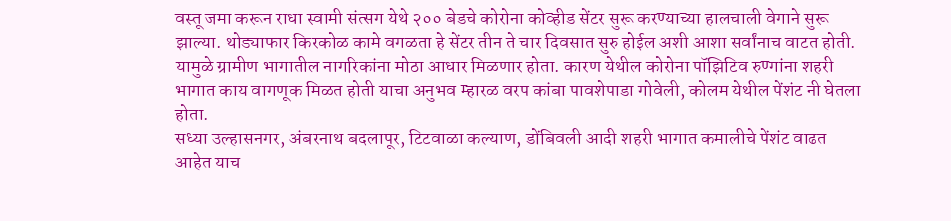वस्तू जमा करून राधा स्वामी संत्सग येथे २०० बेडचे कोरोना कोव्हीड सेंटर सुरू करण्याच्या हालचाली वेगाने सुरू झाल्या. थोड्याफार किरकोळ कामे वगळता हे सेंटर तीन ते चार दिवसात सुरु होईल अशी आशा सर्वांनाच वाटत होती. यामुळे ग्रामीण भागातील नागरिकांना मोठा आधार मिळणार होता. कारण येथील कोरोना पॉझिटिव रुण्गांना शहरी भागात काय वागणूक मिळत होती याचा अनुभव म्हारळ वरप कांबा पावशेपाडा गोवेली, कोलम येथील पेंशंट नी घेतला होता.
सध्या उल्हासनगर, अंबरनाथ बदलापूर, टिटवाळा कल्याण, डोंबिवली आदी शहरी भागात कमालीचे पेंशंट वाढत आहेत याच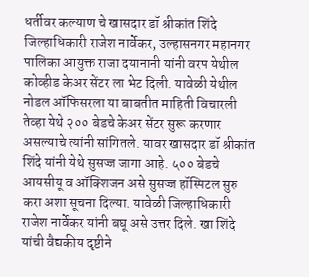धर्तीवर कल्याण चे खासदार डॉ श्रीकांत शिंदे जिल्हाधिकारी राजेश नार्वेकर, उल्हासनगर महानगर पालिका आयुक्त राजा दयानानी यांनी वरप येथील कोव्हीड केअर सेंटर ला भेट दिली. यावेळी येथील नोडल ऑफिसरला या बाबतीत माहिती विचारली तेव्हा येथे २०० बेडचे केअर सेंटर सुरू करणार असल्याचे त्यांनी सांगितले. यावर खासदार डॉ श्रीकांत शिंदे यांनी येथे सुसज्ज जागा आहे. ५०० बेडचे आयसीयू व ऑक्शिजन असे सुसज्ज हॉस्पिटल सुरु करा अशा सूचना दिल्या. यावेळी जिल्हाधिकारी राजेश नार्वेकर यांनी बघू असे उत्तर दिले. खा शिंदे यांची वैद्यकीय दृष्टीने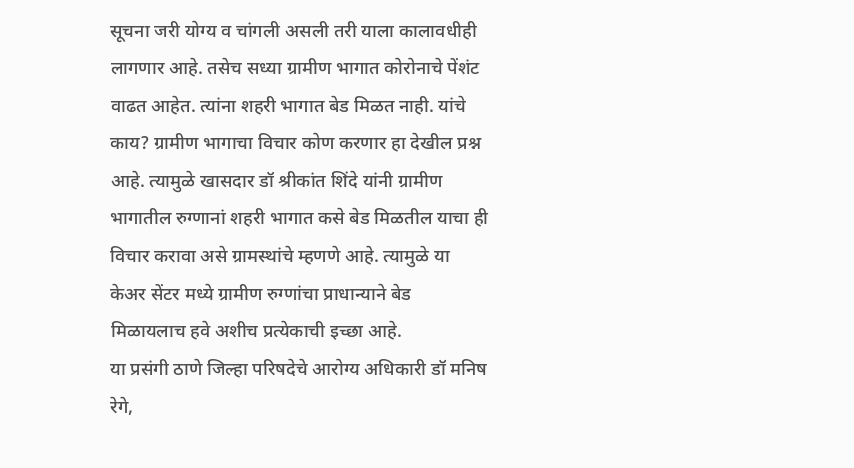सूचना जरी योग्य व चांगली असली तरी याला कालावधीही लागणार आहे. तसेच सध्या ग्रामीण भागात कोरोनाचे पेंशंट वाढत आहेत. त्यांना शहरी भागात बेड मिळत नाही. यांचे काय? ग्रामीण भागाचा विचार कोण करणार हा देखील प्रश्न आहे. त्यामुळे खासदार डॉ श्रीकांत शिंदे यांनी ग्रामीण भागातील रुग्णानां शहरी भागात कसे बेड मिळतील याचा ही विचार करावा असे ग्रामस्थांचे म्हणणे आहे. त्यामुळे या केअर सेंटर मध्ये ग्रामीण रुग्णांचा प्राधान्याने बेड मिळायलाच हवे अशीच प्रत्येकाची इच्छा आहे.
या प्रसंगी ठाणे जिल्हा परिषदेचे आरोग्य अधिकारी डॉ मनिष रेगे,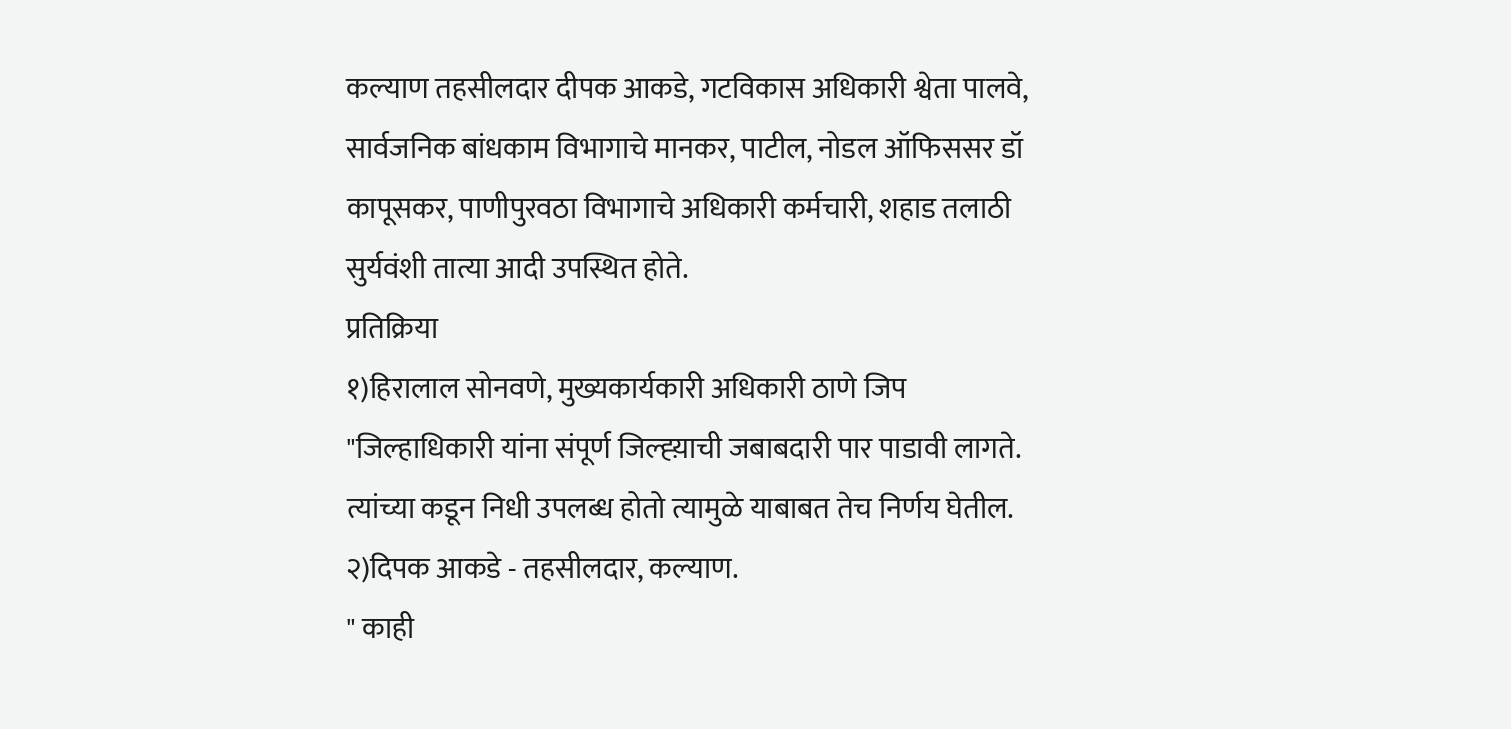कल्याण तहसीलदार दीपक आकडे, गटविकास अधिकारी श्वेता पालवे, सार्वजनिक बांधकाम विभागाचे मानकर, पाटील, नोडल ऑफिससर डॉ कापूसकर, पाणीपुरवठा विभागाचे अधिकारी कर्मचारी, शहाड तलाठी सुर्यवंशी तात्या आदी उपस्थित होते.
प्रतिक्रिया
१)हिरालाल सोनवणे, मुख्यकार्यकारी अधिकारी ठाणे जिप
"जिल्हाधिकारी यांना संपूर्ण जिल्ह्य़ाची जबाबदारी पार पाडावी लागते. त्यांच्या कडून निधी उपलब्ध होतो त्यामुळे याबाबत तेच निर्णय घेतील.
२)दिपक आकडे - तहसीलदार, कल्याण.
" काही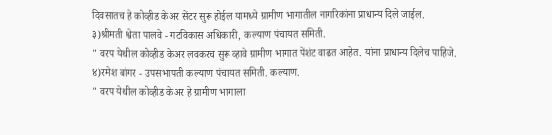दिवसातच हे कोव्हीड केअर सेंटर सुरू होईल यामध्ये ग्रामीण भागातील नागरिकांना प्राधान्य दिले जाईल.
३)श्रीमती श्वेता पालवे - गटविकास अधिकारी, कल्याण पंचायत समिती.
" वरप येथील कोव्हीड केअर लवकरच सुरू व्हावे ग्रामीण भागात पेंशंट वाढत आहेत. यांना प्राधान्य दिलेच पाहिजे.
४)रमेश बांगर - उपसभापती कल्याण पंचायत समिती. कल्याण.
" वरप येथील कोव्हीड केअर हे ग्रामीण भागाला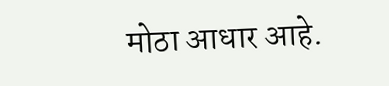मोठा आधार आहे.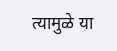त्यामुळे या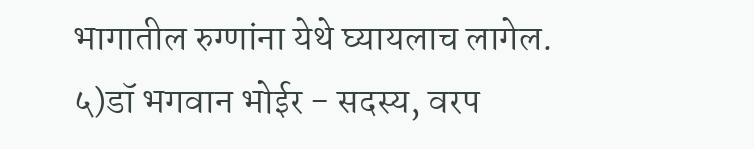भागातील रुग्णांना येथे घ्यायलाच लागेल.
५)डॉ भगवान भोईर - सदस्य, वरप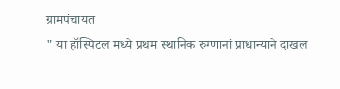ग्रामपंचायत
" या हॉस्पिटल मध्ये प्रथम स्थानिक रुग्णानां प्राधान्याने दाखल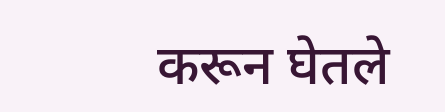करून घेतले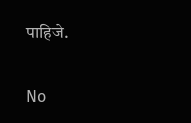पाहिजे.


No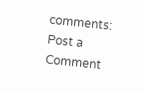comments:
Post a Comment